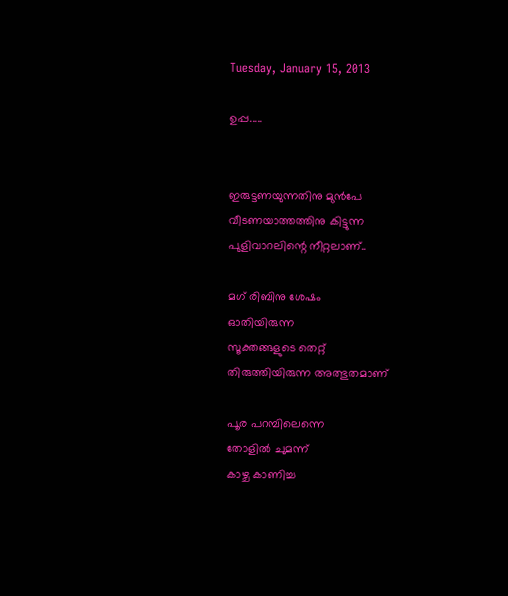Tuesday, January 15, 2013

ഉപ്പ.....


ഇരുട്ടണയുന്നതിനു മുന്‍പേ
വീടണയാത്തത്തിനു കിട്ടുന്ന
പുളിവാറലിന്റെ നീറ്റലാണ്..

മഗ് രിബിനു ശേഷം
ഓതിയിരുന്ന
സൂക്തങ്ങളുടെ തെറ്റ്
തിരുത്തിയിരുന്ന അത്ഭുതമാണ്

പൂര പറമ്പിലെന്നെ
തോളില്‍ ചുമന്ന്‌
കാഴ്ച കാണിച്ച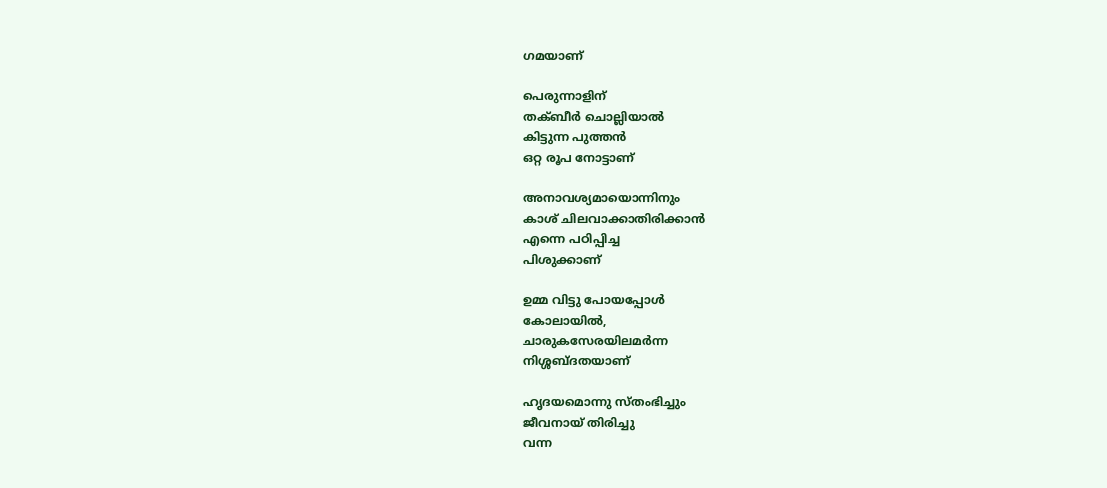ഗമയാണ്

പെരുന്നാളിന്
തക്ബീര്‍ ചൊല്ലിയാല്‍
കിട്ടുന്ന പുത്തന്‍
ഒറ്റ രൂപ നോട്ടാണ്

അനാവശ്യമായൊന്നിനും
കാശ് ചിലവാക്കാതിരിക്കാന്‍
എന്നെ പഠിപ്പിച്ച
പിശുക്കാണ്

ഉമ്മ വിട്ടു പോയപ്പോള്‍
കോലായില്‍,
ചാരുകസേരയിലമര്‍ന്ന
നിശ്ശബ്ദതയാണ്‌

ഹൃദയമൊന്നു സ്തംഭിച്ചും
ജീവനായ് തിരിച്ചു
വന്ന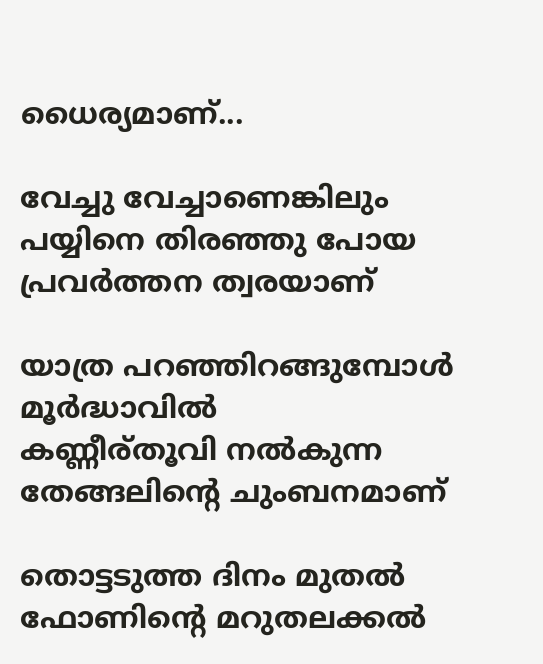ധൈര്യമാണ്...

വേച്ചു വേച്ചാണെങ്കിലും
പയ്യിനെ തിരഞ്ഞു പോയ
പ്രവര്‍ത്തന ത്വരയാണ്

യാത്ര പറഞ്ഞിറങ്ങുമ്പോള്‍
മൂര്‍ദ്ധാവില്‍
കണ്ണീര്തൂവി നല്‍കുന്ന
തേങ്ങലിന്റെ ചുംബനമാണ്

തൊട്ടടുത്ത ദിനം മുതല്‍
ഫോണിന്റെ മറുതലക്കല്‍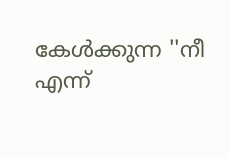കേള്‍ക്കുന്ന ''നീ എന്ന്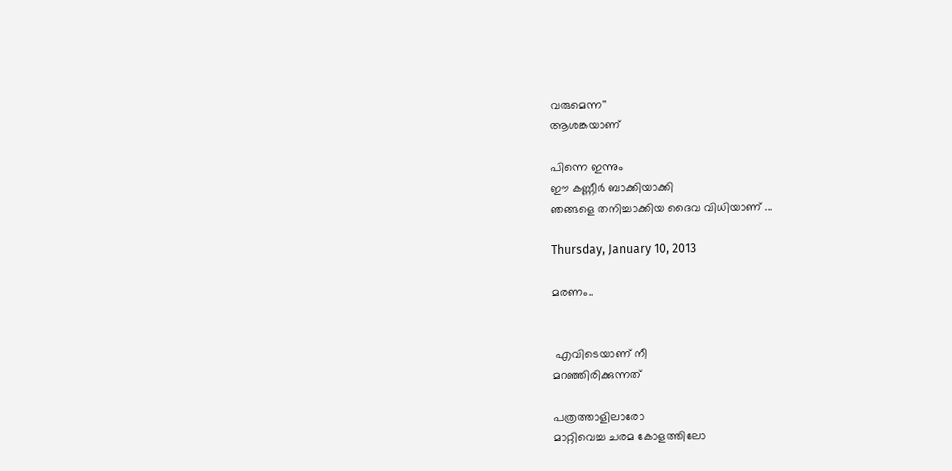വരുമെന്ന''
ആശങ്കയാണ്

പിന്നെ ഇന്നും
ഈ കണ്ണീര്‍ ബാക്കിയാക്കി
ഞങ്ങളെ തനിച്ചാക്കിയ ദൈവ വിധിയാണ് ...

Thursday, January 10, 2013

മരണം..


 എവിടെയാണ് നീ
മറഞ്ഞിരിക്കുന്നത്

പത്രത്താളിലാരോ
മാറ്റിവെച്ച ചരമ കോളത്തിലോ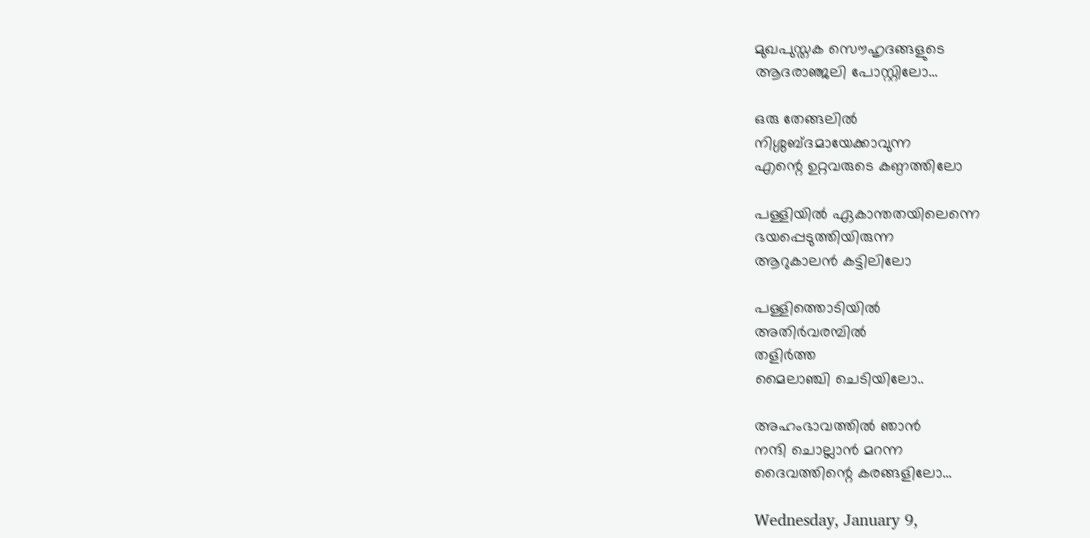മുഖപുസ്തക സൌഹൃദങ്ങളുടെ
ആദരാഞ്ജലി പോസ്റ്റിലോ...

ഒരു തേങ്ങലില്‍
നിശ്ശബ്ദമായേക്കാവുന്ന
എന്റെ ഉറ്റവരുടെ കണ്ഠത്തിലോ

പള്ളിയില്‍ ഏകാന്തതയിലെന്നെ
ഭയപ്പെടുത്തിയിരുന്ന
ആറുകാലന്‍ കട്ടിലിലോ

പള്ളിത്തൊടിയില്‍
അതിര്‍വരമ്പില്‍
തളിര്‍ത്ത
മൈലാഞ്ചി ചെടിയിലോ..

അഹംഭാവത്തില്‍ ഞാന്‍
നന്ദി ചൊല്ലാന്‍ മറന്ന
ദൈവത്തിന്റെ കരങ്ങളിലോ...

Wednesday, January 9,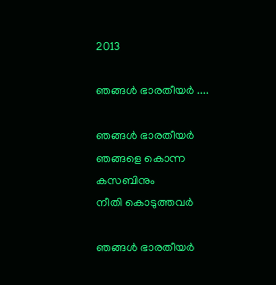2013

ഞങ്ങള്‍ ഭാരതീയര്‍ ....

ഞങ്ങള്‍ ഭാരതീയര്‍
ഞങ്ങളെ കൊന്ന
കസബിനും
നീതി കൊടുത്തവര്‍

ഞങ്ങള്‍ ഭാരതീയര്‍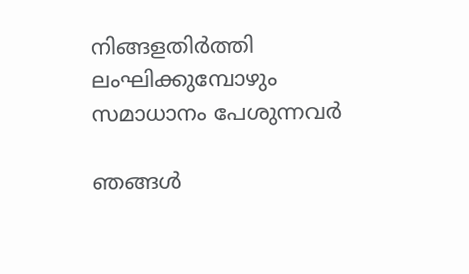നിങ്ങളതിര്‍ത്തി
ലംഘിക്കുമ്പോഴും
സമാധാനം പേശുന്നവര്‍

ഞങ്ങള്‍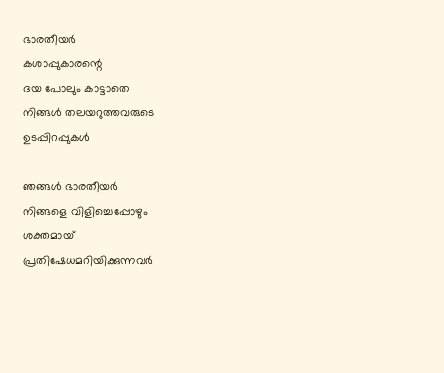ഭാരതീയര്‍
കശാപ്പുകാരന്റെ
ദയ പോലും കാട്ടാതെ
നിങ്ങള്‍ തലയറുത്തവരുടെ
ഉടപ്പിറപ്പുകള്‍

ഞങ്ങള്‍ ഭാരതീയര്‍
നിങ്ങളെ വിളിച്ചെപ്പോഴും
ശക്തമായ്
പ്രതിഷേധമറിയിക്കുന്നവര്‍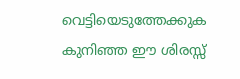വെട്ടിയെടുത്തേക്കുക
കുനിഞ്ഞ ഈ ശിരസ്സ്‌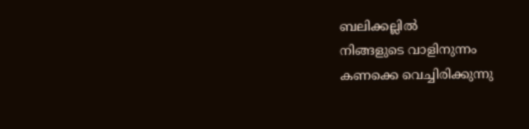ബലിക്കല്ലില്‍
നിങ്ങളുടെ വാളിനുന്നം
കണക്കെ വെച്ചിരിക്കുന്നു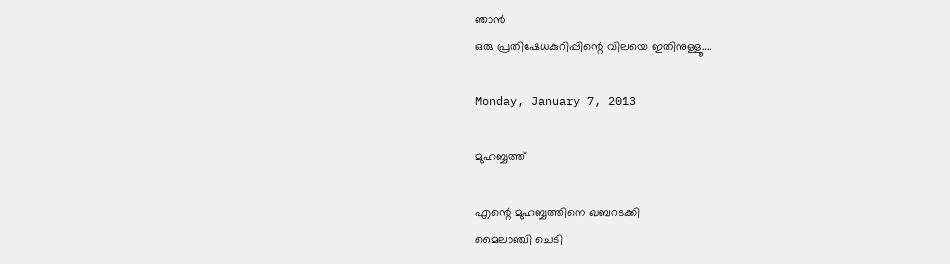ഞാന്‍
ഒരു പ്രതിഷേധകുറിപ്പിന്റെ വിലയെ ഇതിനുള്ളൂ....

Monday, January 7, 2013

മുഹബ്ബത്ത്

എന്റെ മുഹബ്ബത്തിനെ ഖബറടക്കി
മൈലാഞ്ചി ചെടി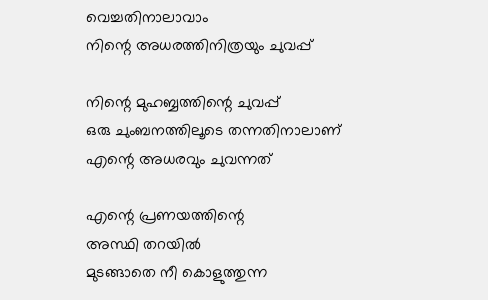വെച്ചതിനാലാവാം
നിന്റെ അധരത്തിനിത്രയും ചുവപ്പ്

നിന്റെ മുഹബ്ബത്തിന്റെ ചുവപ്പ്
ഒരു ചുംബനത്തിലൂടെ തന്നതിനാലാണ്
എന്റെ അധരവും ചുവന്നത്

എന്റെ പ്രണയത്തിന്റെ
അസ്ഥി തറയില്‍
മുടങ്ങാതെ നീ കൊളുത്തുന്ന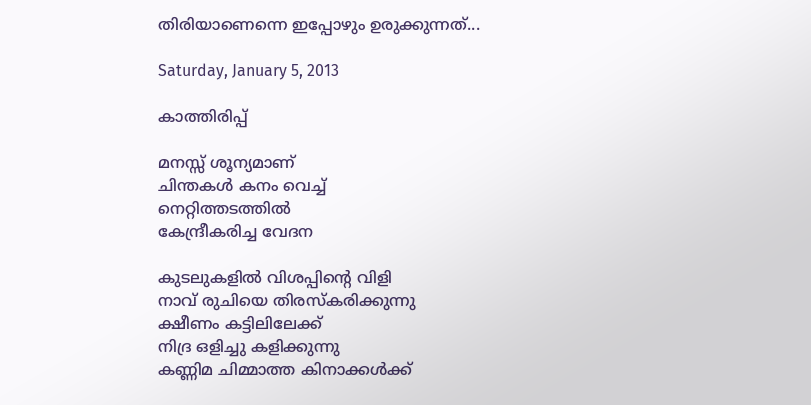തിരിയാണെന്നെ ഇപ്പോഴും ഉരുക്കുന്നത്...

Saturday, January 5, 2013

കാത്തിരിപ്പ്

മനസ്സ് ശൂന്യമാണ്
ചിന്തകള്‍ കനം വെച്ച്
നെറ്റിത്തടത്തില്‍
കേന്ദ്രീകരിച്ച വേദന

കുടലുകളില്‍ വിശപ്പിന്റെ വിളി
നാവ് രുചിയെ തിരസ്കരിക്കുന്നു
ക്ഷീണം കട്ടിലിലേക്ക്
നിദ്ര ഒളിച്ചു കളിക്കുന്നു
കണ്ണിമ ചിമ്മാത്ത കിനാക്കള്‍ക്ക്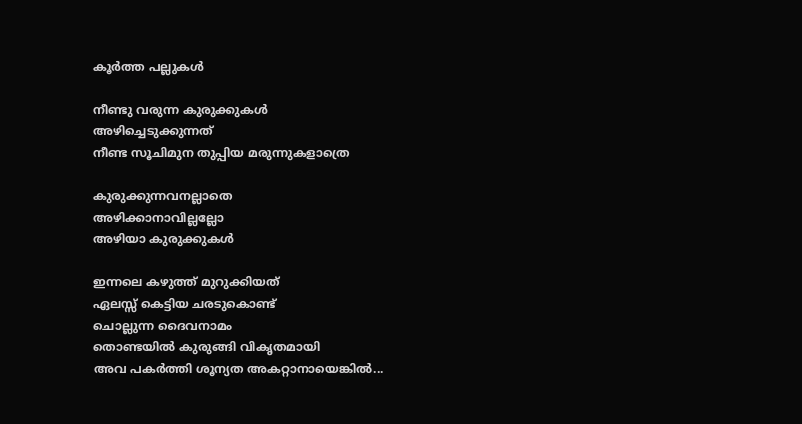കൂര്‍ത്ത പല്ലുകള്‍

നീണ്ടു വരുന്ന കുരുക്കുകള്‍
അഴിച്ചെടുക്കുന്നത്
നീണ്ട സൂചിമുന തുപ്പിയ മരുന്നുകളാത്രെ

കുരുക്കുന്നവനല്ലാതെ
അഴിക്കാനാവില്ലല്ലോ
അഴിയാ കുരുക്കുകള്‍

ഇന്നലെ കഴുത്ത് മുറുക്കിയത്
ഏലസ്സ് കെട്ടിയ ചരടുകൊണ്ട്
ചൊല്ലുന്ന ദൈവനാമം
തൊണ്ടയില്‍ കുരുങ്ങി വികൃതമായി
അവ പകര്‍ത്തി ശൂന്യത അകറ്റാനായെങ്കില്‍...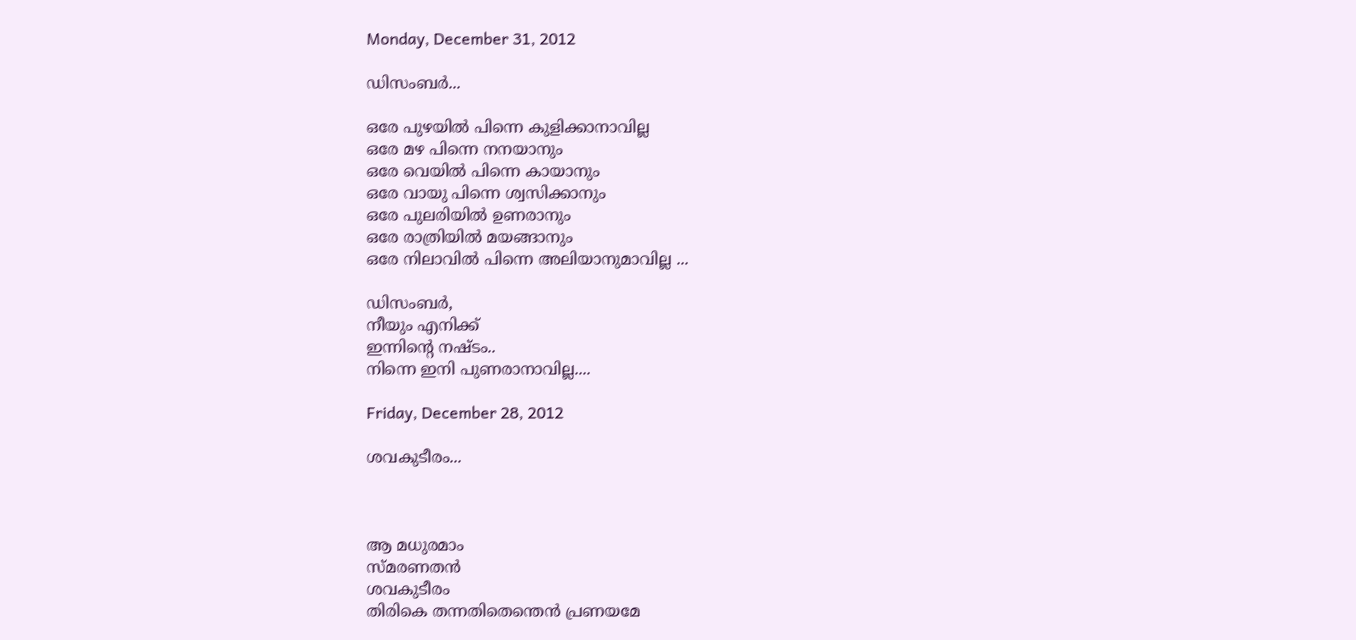Monday, December 31, 2012

ഡിസംബര്‍...

ഒരേ പുഴയില്‍ പിന്നെ കുളിക്കാനാവില്ല
ഒരേ മഴ പിന്നെ നനയാനും
ഒരേ വെയില്‍ പിന്നെ കായാനും
ഒരേ വായു പിന്നെ ശ്വസിക്കാനും
ഒരേ പുലരിയില്‍ ഉണരാനും
ഒരേ രാത്രിയില്‍ മയങ്ങാനും
ഒരേ നിലാവില്‍ പിന്നെ അലിയാനുമാവില്ല ...

ഡിസംബര്‍,
നീയും എനിക്ക്
ഇന്നിന്റെ നഷ്ടം..
നിന്നെ ഇനി പുണരാനാവില്ല....

Friday, December 28, 2012

ശവകുടീരം...



ആ മധുരമാം
സ്മരണതന്‍
ശവകുടീരം
തിരികെ തന്നതിതെന്തെന്‍ പ്രണയമേ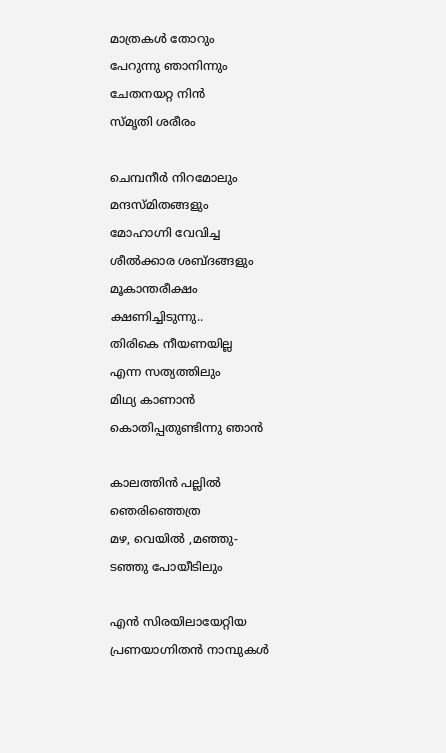മാത്രകള്‍ തോറും
പേറുന്നു ഞാനിന്നും
ചേതനയറ്റ നിന്‍
സ്മൃതി ശരീരം

ചെമ്പനീര്‍ നിറമോലും
മന്ദസ്മിതങ്ങളും
മോഹാഗ്നി വേവിച്ച
ശീല്‍ക്കാര ശബ്ദങ്ങളും
മൂകാന്തരീക്ഷം
ക്ഷണിച്ചിടുന്നു..
തിരികെ നീയണയില്ല
എന്ന സത്യത്തിലും
മിഥ്യ കാണാന്‍
കൊതിപ്പതുണ്ടിന്നു ഞാന്‍

കാലത്തിന്‍ പല്ലില്‍
ഞെരിഞ്ഞെത്ര
മഴ, വെയില്‍ ,മഞ്ഞു-
ടഞ്ഞു പോയീടിലും

എന്‍ സിരയിലായേറ്റിയ
പ്രണയാഗ്നിതന്‍ നാമ്പുകള്‍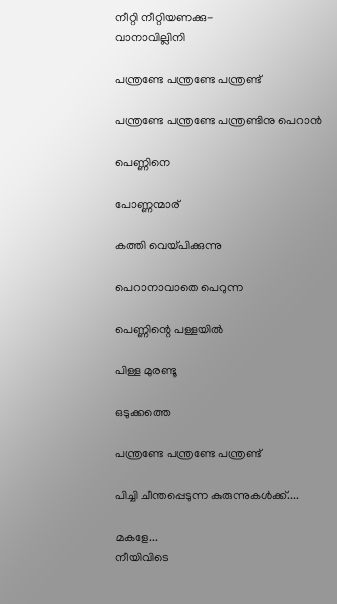നീറ്റി നീറ്റിയണക്കു-
വാനാവില്ലിനി

പന്ത്രണ്ടേ പന്ത്രണ്ടേ പന്ത്രണ്ട്

പന്ത്രണ്ടേ പന്ത്രണ്ടേ പന്ത്രണ്ടിനു പെറാന്‍

പെണ്ണിനെ

പോണ്ണന്മാര്

കത്തി വെയ്പിക്കുന്നു

പെറാനാവാതെ പെറുന്ന

പെണ്ണിന്റെ പള്ളയില്‍

പിള്ള മുരണ്ടൂ

ഒടുക്കത്തെ

പന്ത്രണ്ടേ പന്ത്രണ്ടേ പന്ത്രണ്ട്

പിച്ചി ചീന്തപ്പെടുന്ന കുരുന്നുകള്‍ക്ക്....

മകളേ...
നീയിവിടെ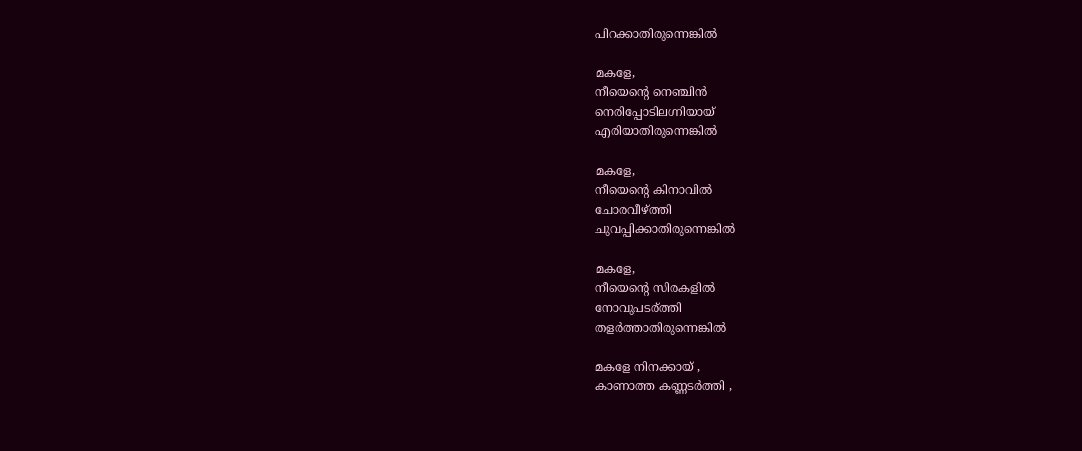പിറക്കാതിരുന്നെങ്കില്‍

മകളേ,
നീയെന്റെ നെഞ്ചിന്‍
നെരിപ്പോടിലഗ്നിയായ്‌
എരിയാതിരുന്നെങ്കില്‍

മകളേ,
നീയെന്റെ കിനാവില്‍
ചോരവീഴ്ത്തി
ചുവപ്പിക്കാതിരുന്നെങ്കില്‍

മകളേ,
നീയെന്റെ സിരകളില്‍
നോവുപടര്ത്തി
തളര്‍ത്താതിരുന്നെങ്കില്‍

മകളേ നിനക്കായ് ,
കാണാത്ത കണ്ണടര്‍ത്തി ,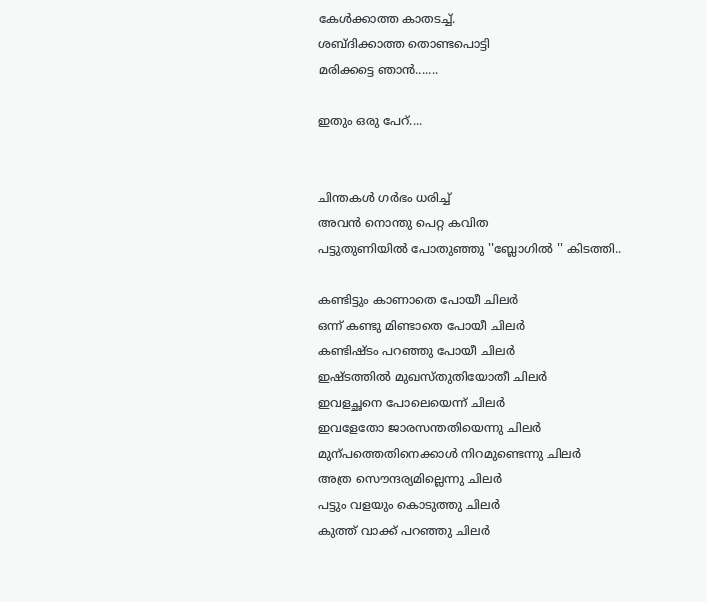കേള്‍ക്കാത്ത കാതടച്ച്.
ശബ്ദിക്കാത്ത തൊണ്ടപൊട്ടി
മരിക്കട്ടെ ഞാന്‍.......

ഇതും ഒരു പേറ്....


ചിന്തകള്‍ ഗര്‍ഭം ധരിച്ച്
അവന്‍ നൊന്തു പെറ്റ കവിത
പട്ടുതുണിയില്‍ പോതുഞ്ഞു ''ബ്ലോഗില്‍ '' കിടത്തി..

കണ്ടിട്ടും കാണാതെ പോയീ ചിലര്‍
ഒന്ന് കണ്ടു മിണ്ടാതെ പോയീ ചിലര്‍
കണ്ടിഷ്ടം പറഞ്ഞു പോയീ ചിലര്‍
ഇഷ്ടത്തില്‍ മുഖസ്തുതിയോതീ ചിലര്‍
ഇവളച്ഛനെ പോലെയെന്ന് ചിലര്‍
ഇവളേതോ ജാരസന്തതിയെന്നു ചിലര്‍
മുന്പത്തെതിനെക്കാള്‍ നിറമുണ്ടെന്നു ചിലര്‍
അത്ര സൌന്ദര്യമില്ലെന്നു ചിലര്‍
പട്ടും വളയും കൊടുത്തു ചിലര്‍
കുത്ത് വാക്ക് പറഞ്ഞു ചിലര്‍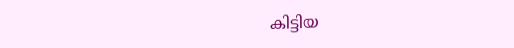കിട്ടിയ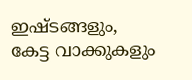ഇഷ്ടങ്ങളും,
കേട്ട വാക്കുകളും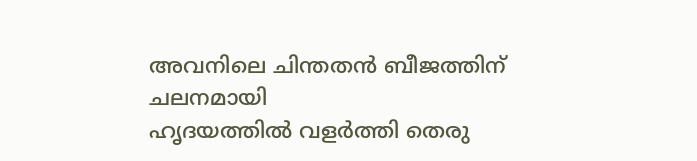അവനിലെ ചിന്തതന്‍ ബീജത്തിന് ചലനമായി
ഹൃദയത്തില്‍ വളര്‍ത്തി തെരു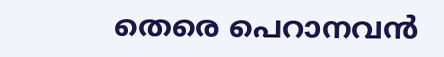തെരെ പെറാനവന്‍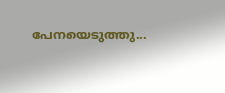പേനയെടുത്തു...